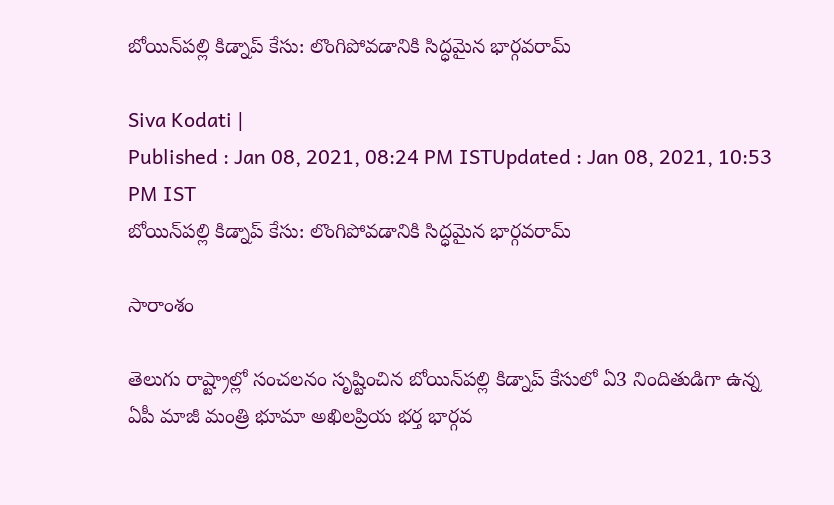బోయిన్‌పల్లి కిడ్నాప్ కేసు: లొంగిపోవడానికి సిద్ధమైన భార్గవరామ్

Siva Kodati |
Published : Jan 08, 2021, 08:24 PM ISTUpdated : Jan 08, 2021, 10:53 PM IST
బోయిన్‌పల్లి కిడ్నాప్ కేసు: లొంగిపోవడానికి సిద్ధమైన భార్గవరామ్

సారాంశం

తెలుగు రాష్ట్రాల్లో సంచలనం సృష్టించిన బోయిన్‌పల్లి కిడ్నాప్ కేసులో ఏ3 నిందితుడిగా ఉన్న ఏపీ మాజీ మంత్రి భూమా అఖిలప్రియ భర్త భార్గవ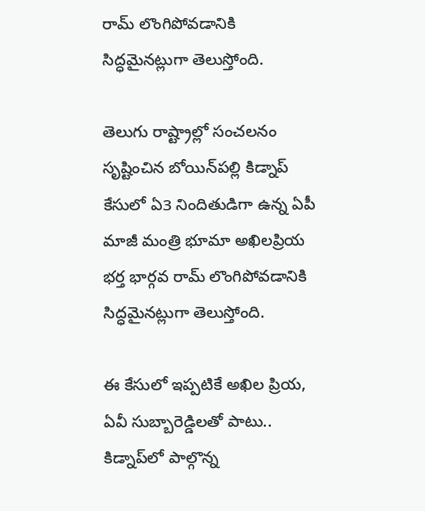రామ్‌ లొంగిపోవడానికి సిద్ధమైనట్లుగా తెలుస్తోంది.

తెలుగు రాష్ట్రాల్లో సంచలనం సృష్టించిన బోయిన్‌పల్లి కిడ్నాప్ కేసులో ఏ3 నిందితుడిగా ఉన్న ఏపీ మాజీ మంత్రి భూమా అఖిలప్రియ భర్త భార్గవ రామ్‌ లొంగిపోవడానికి సిద్ధమైనట్లుగా తెలుస్తోంది.

ఈ కేసులో ఇప్పటికే అఖిల ప్రియ, ఏవీ సుబ్బారెడ్డిలతో పాటు.. కిడ్నాప్‌లో పాల్గొన్న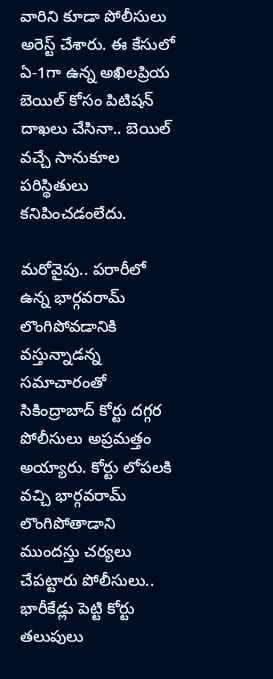వారిని కూడా పోలీసులు అరెస్ట్ చేశారు. ఈ కేసులో ఏ-1గా ఉన్న అఖిలప్రియ బెయిల్‌ కోసం పిటిషన్ దాఖలు చేసినా.. బెయిల్ వచ్చే సానుకూల పరిస్థితులు కనిపించడంలేదు.

మరోవైపు.. పరారీలో ఉన్న భార్గవరామ్ లొంగిపోవడానికి వస్తున్నాడన్న సమాచారంతో సికింద్రాబాద్‌ కోర్టు దగ్గర పోలీసులు అప్రమత్తం అయ్యారు. కోర్టు లోపలకి వచ్చి భార్గవరామ్‌ లొంగిపోతాడాని ముందస్తు చర్యలు చేపట్టారు పోలీసులు.. భారీకేడ్లు పెట్టి కోర్టు తలుపులు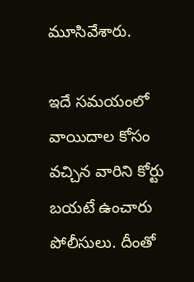మూసివేశారు.

ఇదే సమయంలో వాయిదాల కోసం వచ్చిన వారిని కోర్టు బయటే ఉంచారు పోలీసులు. దీంతో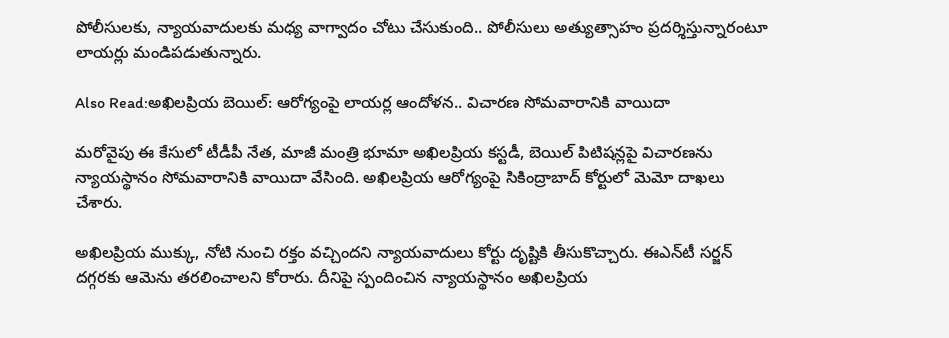పోలీసులకు, న్యాయవాదులకు మధ్య వాగ్వాదం చోటు చేసుకుంది.. పోలీసులు అత్యుత్సాహం ప్రదర్శిస్తున్నారంటూ లాయర్లు మండిపడుతున్నారు.

Also Read:అఖిలప్రియ బెయిల్: ఆరోగ్యంపై లాయర్ల ఆందోళన.. విచారణ సోమవారానికి వాయిదా

మరోవైపు ఈ కేసులో టీడీపీ నేత, మాజీ మంత్రి భూమా అఖిలప్రియ కస్టడీ, బెయిల్ పిటిషన్లపై విచారణను న్యాయస్థానం సోమవారానికి వాయిదా వేసింది. అఖిలప్రియ ఆరోగ్యంపై సికింద్రాబాద్ కోర్టులో మెమో దాఖలు చేశారు.

అఖిలప్రియ ముక్కు, నోటి నుంచి రక్తం వచ్చిందని న్యాయవాదులు కోర్టు దృష్టికి తీసుకొచ్చారు. ఈఎన్‌టీ సర్జన్ దగ్గరకు ఆమెను తరలించాలని కోరారు. దీనిపై స్పందించిన న్యాయస్థానం అఖిలప్రియ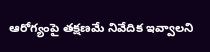ఆరోగ్యంపై తక్షణమే నివేదిక ఇవ్వాలని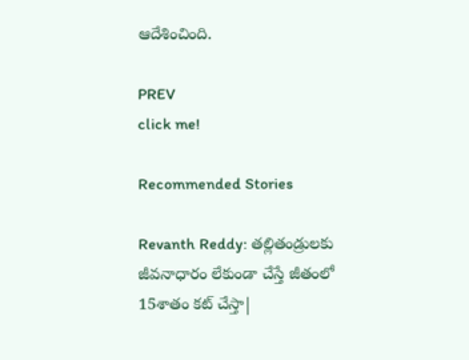ఆదేశించింది.

PREV
click me!

Recommended Stories

Revanth Reddy: తల్లితండ్రులకు జీవనాధారం లేకుండా చేస్తే జీతంలో 15శాతం కట్ చేస్తా|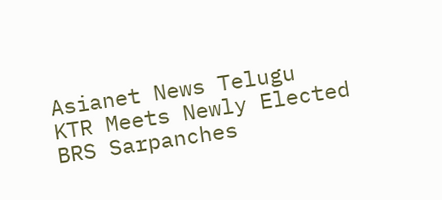Asianet News Telugu
KTR Meets Newly Elected BRS Sarpanches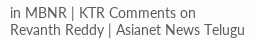in MBNR | KTR Comments on Revanth Reddy | Asianet News Telugu